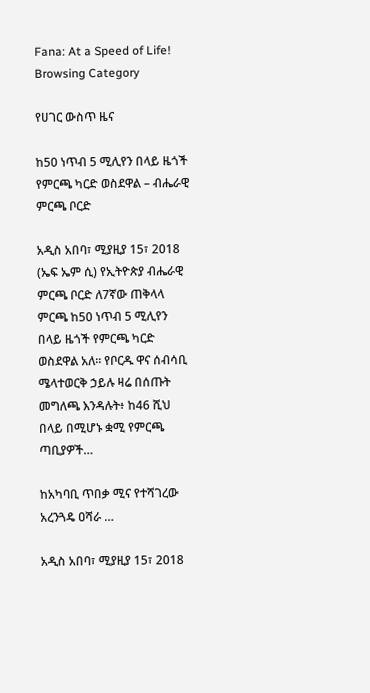Fana: At a Speed of Life!
Browsing Category

የሀገር ውስጥ ዜና

ከ50 ነጥብ 5 ሚሊየን በላይ ዜጎች የምርጫ ካርድ ወስደዋል – ብሔራዊ ምርጫ ቦርድ

አዲስ አበባ፣ ሚያዚያ 15፣ 2018 (ኤፍ ኤም ሲ) የኢትዮጵያ ብሔራዊ ምርጫ ቦርድ ለ7ኛው ጠቅላላ ምርጫ ከ50 ነጥብ 5 ሚሊየን በላይ ዜጎች የምርጫ ካርድ ወስደዋል አለ። የቦርዱ ዋና ሰብሳቢ ሜላተወርቅ ኃይሉ ዛሬ በሰጡት መግለጫ እንዳሉት፥ ከ46 ሺህ በላይ በሚሆኑ ቋሚ የምርጫ ጣቢያዎች…

ከአካባቢ ጥበቃ ሚና የተሻገረው አረንጓዴ ዐሻራ …

አዲስ አበባ፣ ሚያዚያ 15፣ 2018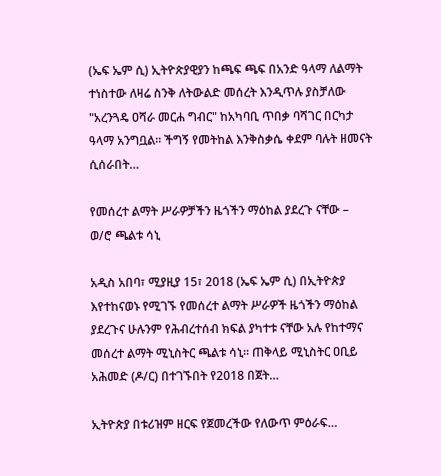(ኤፍ ኤም ሲ) ኢትዮጵያዊያን ከጫፍ ጫፍ በአንድ ዓላማ ለልማት ተነስተው ለዛሬ ስንቅ ለትውልድ መሰረት እንዲጥሉ ያስቻለው "አረንጓዴ ዐሻራ መርሐ ግብር" ከአካባቢ ጥበቃ ባሻገር በርካታ ዓላማ አንግቧል። ችግኝ የመትከል እንቅስቃሴ ቀደም ባሉት ዘመናት ሲሰራበት…

የመሰረተ ልማት ሥራዎቻችን ዜጎችን ማዕከል ያደረጉ ናቸው – ወ/ሮ ጫልቱ ሳኒ

አዲስ አበባ፣ ሚያዚያ 15፣ 2018 (ኤፍ ኤም ሲ) በኢትዮጵያ እየተከናወኑ የሚገኙ የመሰረተ ልማት ሥራዎች ዜጎችን ማዕከል ያደረጉና ሁሉንም የሕብረተሰብ ክፍል ያካተቱ ናቸው አሉ የከተማና መሰረተ ልማት ሚኒስትር ጫልቱ ሳኒ፡፡ ጠቅላይ ሚኒስትር ዐቢይ አሕመድ (ዶ/ር) በተገኙበት የ2018 በጀት…

ኢትዮጵያ በቱሪዝም ዘርፍ የጀመረችው የለውጥ ምዕራፍ…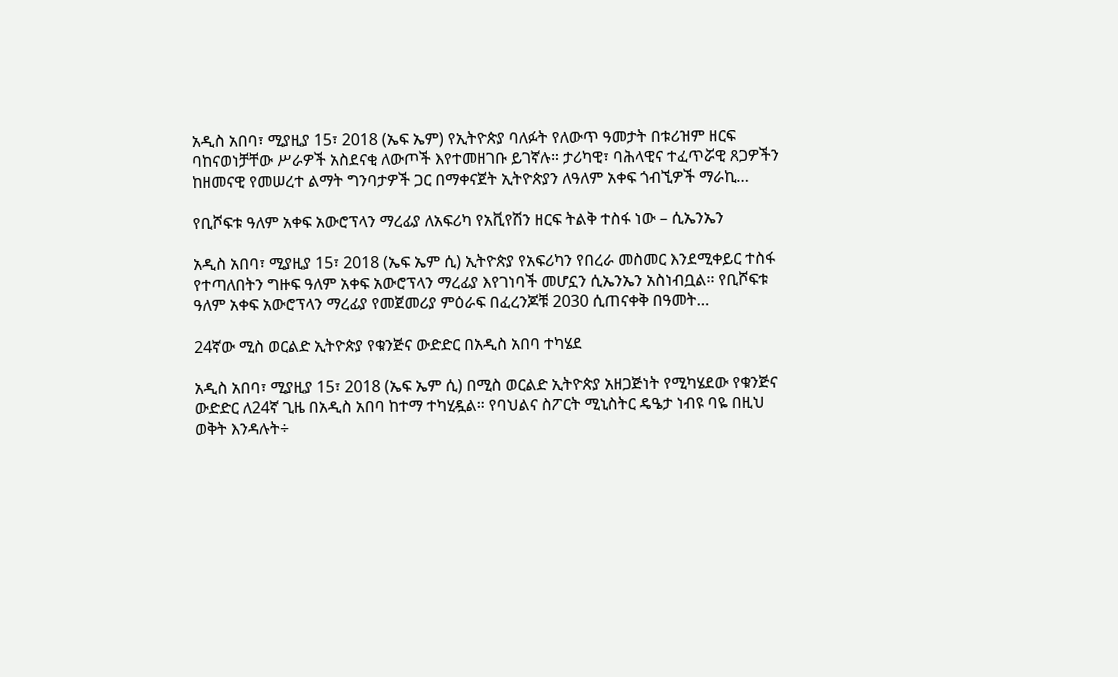አዲስ አበባ፣ ሚያዚያ 15፣ 2018 (ኤፍ ኤም) የኢትዮጵያ ባለፉት የለውጥ ዓመታት በቱሪዝም ዘርፍ ባከናወነቻቸው ሥራዎች አስደናቂ ለውጦች እየተመዘገቡ ይገኛሉ። ታሪካዊ፣ ባሕላዊና ተፈጥሯዊ ጸጋዎችን ከዘመናዊ የመሠረተ ልማት ግንባታዎች ጋር በማቀናጀት ኢትዮጵያን ለዓለም አቀፍ ጎብኚዎች ማራኪ…

የቢሾፍቱ ዓለም አቀፍ አውሮፕላን ማረፊያ ለአፍሪካ የአቪየሽን ዘርፍ ትልቅ ተስፋ ነው – ሲኤንኤን

አዲስ አበባ፣ ሚያዚያ 15፣ 2018 (ኤፍ ኤም ሲ) ኢትዮጵያ የአፍሪካን የበረራ መስመር እንደሚቀይር ተስፋ የተጣለበትን ግዙፍ ዓለም አቀፍ አውሮፕላን ማረፊያ እየገነባች መሆኗን ሲኤንኤን አስነብቧል፡፡ የቢሾፍቱ ዓለም አቀፍ አውሮፕላን ማረፊያ የመጀመሪያ ምዕራፍ በፈረንጆቹ 2030 ሲጠናቀቅ በዓመት…

24ኛው ሚስ ወርልድ ኢትዮጵያ የቁንጅና ውድድር በአዲስ አበባ ተካሄደ

አዲስ አበባ፣ ሚያዚያ 15፣ 2018 (ኤፍ ኤም ሲ) በሚስ ወርልድ ኢትዮጵያ አዘጋጅነት የሚካሄደው የቁንጅና ውድድር ለ24ኛ ጊዜ በአዲስ አበባ ከተማ ተካሂዷል። የባህልና ስፖርት ሚኒስትር ዴዔታ ነብዩ ባዬ በዚህ ወቅት እንዳሉት÷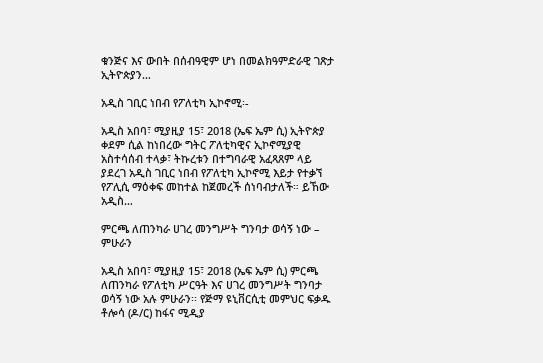ቁንጅና እና ውበት በሰብዓዊም ሆነ በመልክዓምድራዊ ገጽታ ኢትዮጵያን…

አዲስ ገቢር ነበብ የፖለቲካ ኢኮኖሚ፡-

አዲስ አበባ፣ ሚያዚያ 15፣ 2018 (ኤፍ ኤም ሲ) ኢትዮጵያ ቀደም ሲል ከነበረው ግትር ፖለቲካዊና ኢኮኖሚያዊ አስተሳሰብ ተላቃ፣ ትኩረቱን በተግባራዊ አፈጻጸም ላይ ያደረገ አዲስ ገቢር ነበብ የፖለቲካ ኢኮኖሚ እይታ የተቃኘ የፖሊሲ ማዕቀፍ መከተል ከጀመረች ሰነባብታለች። ይኸው አዲስ…

ምርጫ ለጠንካራ ሀገረ መንግሥት ግንባታ ወሳኝ ነው – ምሁራን

አዲስ አበባ፣ ሚያዚያ 15፣ 2018 (ኤፍ ኤም ሲ) ምርጫ ለጠንካራ የፖለቲካ ሥርዓት እና ሀገረ መንግሥት ግንባታ ወሳኝ ነው አሉ ምሁራን፡፡ የጅማ ዩኒቨርሲቲ መምህር ፍቃዱ ቶሎሳ (ዶ/ር) ከፋና ሚዲያ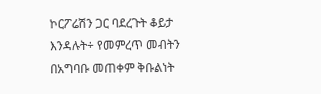ኮርፖሬሽን ጋር ባደረጉት ቆይታ እንዳሉት÷ የመምረጥ መብትን በአግባቡ መጠቀም ቅቡልነት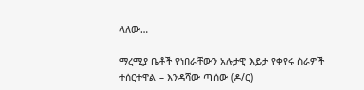ላለው…

ማረሚያ ቤቶች የነበራቸውን አሉታዊ እይታ የቀየሩ ስራዎች ተሰርተዋል – እንዳሻው ጣሰው (ዶ/ር)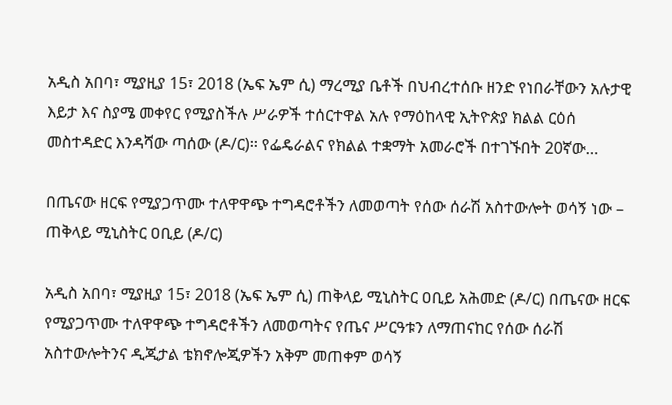አዲስ አበባ፣ ሚያዚያ 15፣ 2018 (ኤፍ ኤም ሲ) ማረሚያ ቤቶች በህብረተሰቡ ዘንድ የነበራቸውን አሉታዊ እይታ እና ስያሜ መቀየር የሚያስችሉ ሥራዎች ተሰርተዋል አሉ የማዕከላዊ ኢትዮጵያ ክልል ርዕሰ መስተዳድር እንዳሻው ጣሰው (ዶ/ር)፡፡ የፌዴራልና የክልል ተቋማት አመራሮች በተገኙበት 20ኛው…

በጤናው ዘርፍ የሚያጋጥሙ ተለዋዋጭ ተግዳሮቶችን ለመወጣት የሰው ሰራሽ አስተውሎት ወሳኝ ነው – ጠቅላይ ሚኒስትር ዐቢይ (ዶ/ር)

አዲስ አበባ፣ ሚያዚያ 15፣ 2018 (ኤፍ ኤም ሲ) ጠቅላይ ሚኒስትር ዐቢይ አሕመድ (ዶ/ር) በጤናው ዘርፍ የሚያጋጥሙ ተለዋዋጭ ተግዳሮቶችን ለመወጣትና የጤና ሥርዓቱን ለማጠናከር የሰው ሰራሽ አስተውሎትንና ዲጂታል ቴክኖሎጂዎችን አቅም መጠቀም ወሳኝ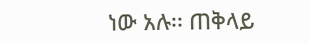ነው አሉ፡፡ ጠቅላይ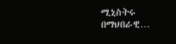ሚኒስትሩ በማህበራዊ…